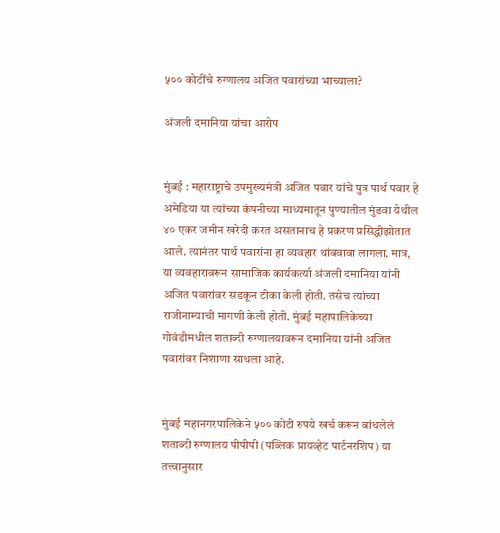५०० कोटींचे रुग्णालय अजित पवारांच्या भाच्याला?

अंजली दमानिया यांचा आरोप


मुंबई : महाराष्ट्राचे उपमुख्यमंत्री अजित पवार यांचे पुत्र पार्थ पवार हे अमेडिया या त्यांच्या कंपनीच्या माध्यमातून पुण्यातील मुंढवा येथील ४० एकर जमीन खरेदी करत असतानाच हे प्रकरण प्रसिद्धीझोतात आले. त्यानंतर पार्थ पवारांना हा व्यवहार थांबवावा लागला. मात्र, या व्यवहारावरून सामाजिक कार्यकर्त्या अंजली दमानिया यांनी अजित पवारांवर सडकून टीका केली होती. तसेच त्यांच्या राजीनाम्याची मागणी केली होती. मुंबई महापालिकेच्या गोवंडीमधील शताब्दी रुग्णालयावरून दमानिया यांनी अजित पवारांवर निशाणा साधला आहे.


मुंबई महानगरपालिकेने ५०० कोटी रुपये खर्च करून बांधलेलं शताब्दी रुग्णालय पीपीपी (पब्लिक प्रायव्हेट पार्टनरशिप) या तत्त्वानुसार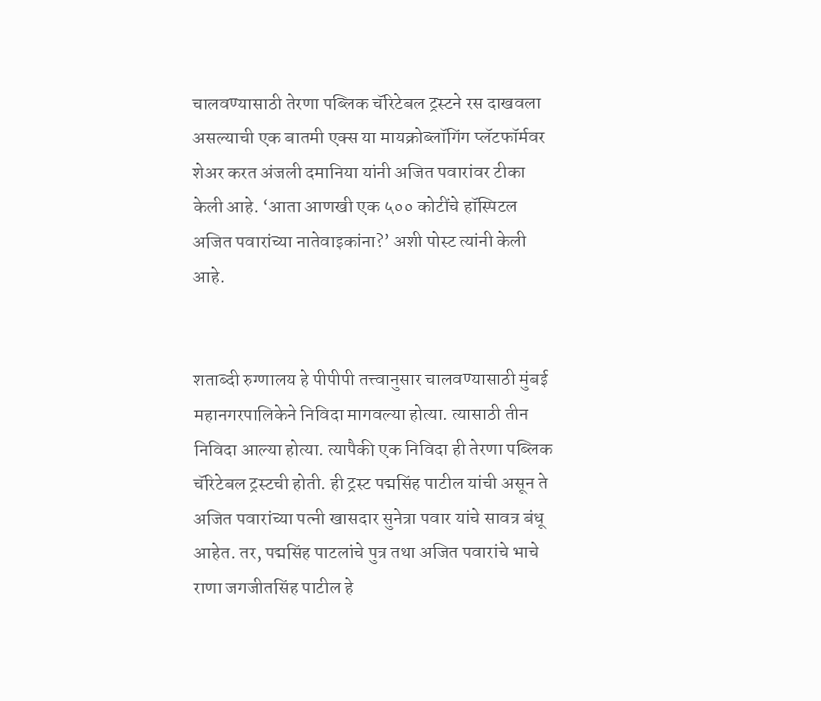चालवण्यासाठी तेरणा पब्लिक चॅरिटेबल ट्रस्टने रस दाखवला असल्याची एक बातमी एक्स या मायक्रोब्लॉगिंग प्लॅटफॉर्मवर शेअर करत अंजली दमानिया यांनी अजित पवारांवर टीका केली आहे. ‘आता आणखी एक ५०० कोटींचे हॉस्पिटल अजित पवारांच्या नातेवाइकांना?’ अशी पोस्ट त्यांनी केली आहे.


शताब्दी रुग्णालय हे पीपीपी तत्त्वानुसार चालवण्यासाठी मुंबई महानगरपालिकेने निविदा मागवल्या होत्या. त्यासाठी तीन निविदा आल्या होत्या. त्यापैकी एक निविदा ही तेरणा पब्लिक चॅरिटेबल ट्रस्टची होती. ही ट्रस्ट पद्मसिंह पाटील यांची असून ते अजित पवारांच्या पत्नी खासदार सुनेत्रा पवार यांचे सावत्र बंधू आहेत. तर, पद्मसिंह पाटलांचे पुत्र तथा अजित पवारांचे भाचे राणा जगजीतसिंह पाटील हे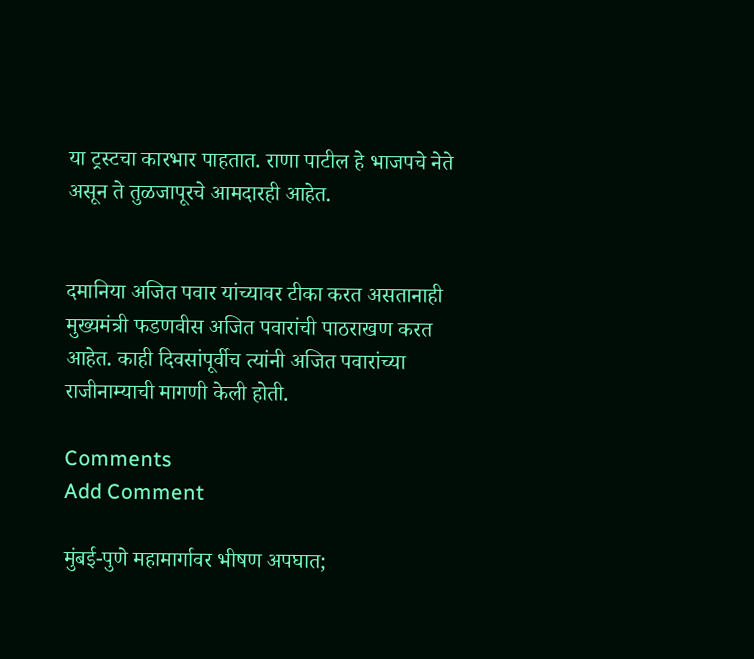या ट्रस्टचा कारभार पाहतात. राणा पाटील हे भाजपचे नेते असून ते तुळजापूरचे आमदारही आहेत.


दमानिया अजित पवार यांच्यावर टीका करत असतानाही मुख्यमंत्री फडणवीस अजित पवारांची पाठराखण करत आहेत. काही दिवसांपूर्वीच त्यांनी अजित पवारांच्या राजीनाम्याची मागणी केली होती.

Comments
Add Comment

मुंबई-पुणे महामार्गावर भीषण अपघात;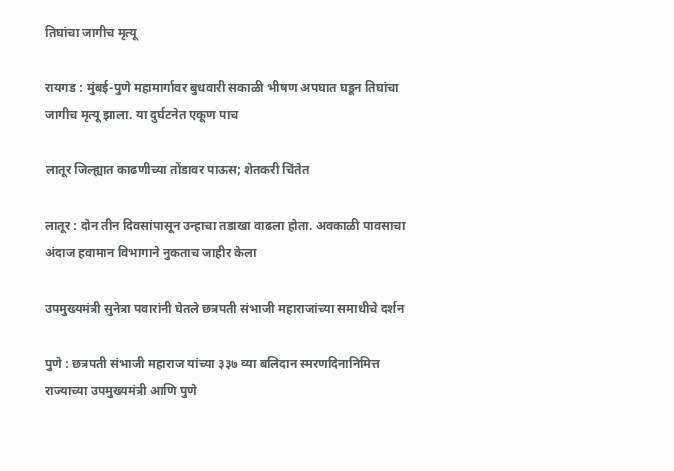तिघांचा जागीच मृत्यू

रायगड : मुंबई-पुणे महामार्गावर बुधवारी सकाळी भीषण अपघात घडून तिघांचा जागीच मृत्यू झाला. या दुर्घटनेत एकूण पाच

लातूर जिल्ह्यात काढणीच्या तोंडावर पाऊस; शेतकरी चिंतेत

लातूर : दोन तीन दिवसांपासून उन्हाचा तडाखा वाढला होता. अवकाळी पावसाचा अंदाज हवामान विभागाने नुकताच जाहीर केला

उपमुख्यमंत्री सुनेत्रा पवारांनी घेतले छत्रपती संभाजी महाराजांच्या समाधीचे दर्शन

पुणे : छत्रपती संभाजी महाराज यांच्या ३३७ व्या बलिदान स्मरणदिनानिमित्त राज्याच्या उपमुख्यमंत्री आणि पुणे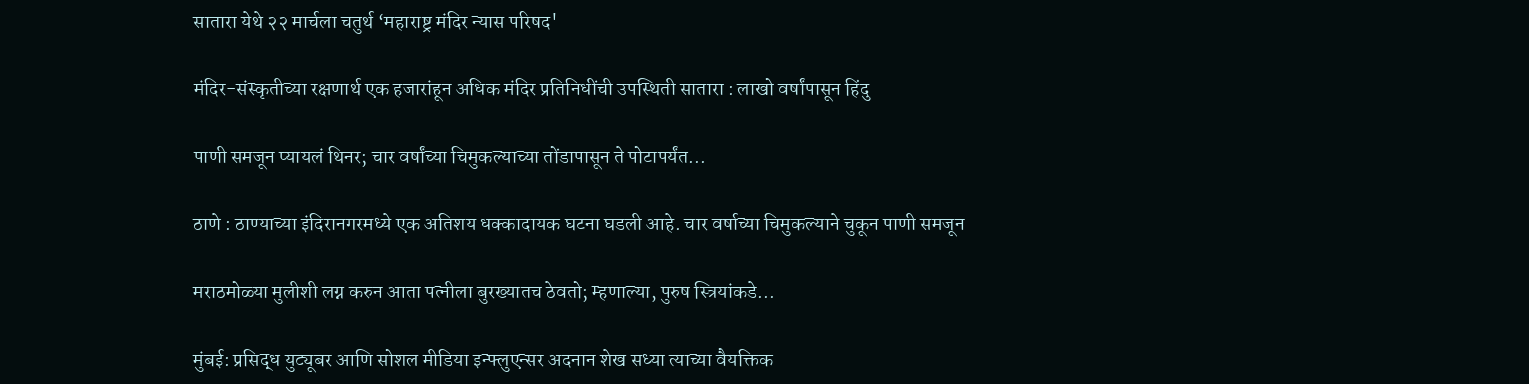सातारा येथे २२ मार्चला चतुर्थ ‘महाराष्ट्र मंदिर न्यास परिषद'

मंदिर-संस्कृतीच्या रक्षणार्थ एक हजारांहून अधिक मंदिर प्रतिनिधींची उपस्थिती सातारा : लाखो वर्षांपासून हिंदु

पाणी समजून प्यायलं थिनर; चार वर्षांच्या चिमुकल्याच्या तोंडापासून ते पोटापर्यंत...

ठाणे : ठाण्याच्या इंदिरानगरमध्ये एक अतिशय धक्कादायक घटना घडली आहे. चार वर्षाच्या चिमुकल्याने चुकून पाणी समजून

मराठमोळ्या मुलीशी लग्न करुन आता पत्नीला बुरख्यातच ठेवतो; म्हणाल्या, पुरुष स्त्रियांकडे...

मुंबई: प्रसिद्ध युट्यूबर आणि सोशल मीडिया इन्फ्लुएन्सर अदनान शेख सध्या त्याच्या वैयक्तिक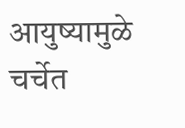आयुष्यामुळे चर्चेत